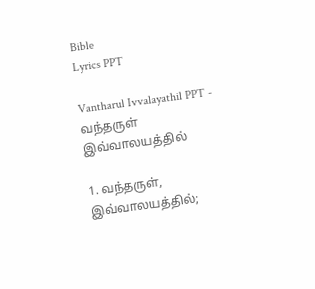Bible
Lyrics PPT

Vantharul Ivvalayathil PPT - வந்தருள் இவ்வாலயத்தில்

1. வந்தருள், இவ்வாலயத்தில்;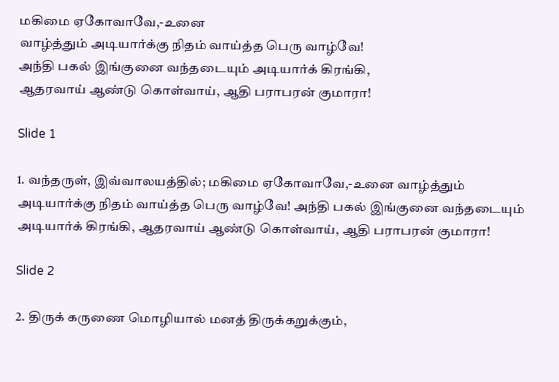மகிமை ஏகோவாவே,-உனை
வாழ்த்தும் அடியார்க்கு நிதம் வாய்த்த பெரு வாழ்வே!
அந்தி பகல் இங்குனை வந்தடையும் அடியார்க் கிரங்கி,
ஆதரவாய் ஆண்டு கொள்வாய், ஆதி பராபரன் குமாரா!

Slide 1

1. வந்தருள், இவ்வாலயத்தில்; மகிமை ஏகோவாவே,-உனை வாழ்த்தும் அடியார்க்கு நிதம் வாய்த்த பெரு வாழ்வே! அந்தி பகல் இங்குனை வந்தடையும் அடியார்க் கிரங்கி, ஆதரவாய் ஆண்டு கொள்வாய், ஆதி பராபரன் குமாரா!

Slide 2

2. திருக் கருணை மொழியால் மனத் திருக்கறுக்கும்,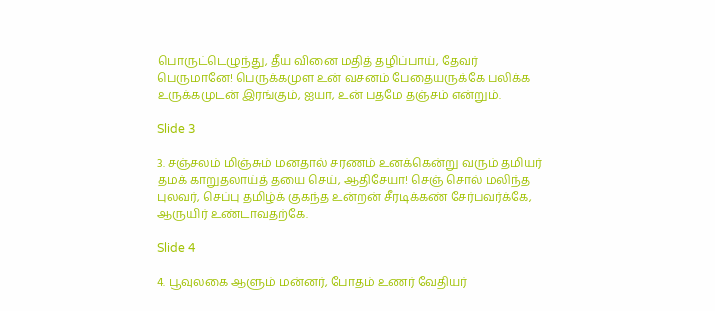பொருட்டெழுந்து, தீய வினை மதித் தழிப்பாய், தேவர் பெருமானே! பெருக்கமுள உன் வசனம் பேதையருக்கே பலிக்க உருக்கமுடன் இரங்கும், ஐயா, உன் பதமே தஞ்சம் என்றும்.

Slide 3

3. சஞ்சலம் மிஞ்சும் மனதால் சரணம் உனக்கென்று வரும் தமியர் தமக் காறுதலாய்த் தயை செய், ஆதிசேயா! செஞ் சொல் மலிந்த புலவர், செப்பு தமிழ்க் குகந்த உன்றன் சீரடிக்கண் சேர்பவர்க்கே, ஆருயிர் உண்டாவதற்கே.

Slide 4

4. பூவுலகை ஆளும் மன்னர், போதம் உணர் வேதியர்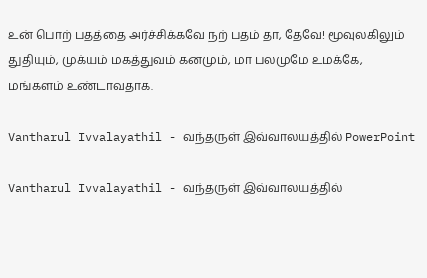உன் பொற் பதத்தை அர்ச்சிக்கவே நற் பதம் தா, தேவே! மூவுலகிலும் துதியும், முக்யம் மகத்துவம் கனமும், மா பலமுமே உமக்கே, மங்களம் உண்டாவதாக.

Vantharul Ivvalayathil - வந்தருள் இவ்வாலயத்தில் PowerPoint

Vantharul Ivvalayathil - வந்தருள் இவ்வாலயத்தில்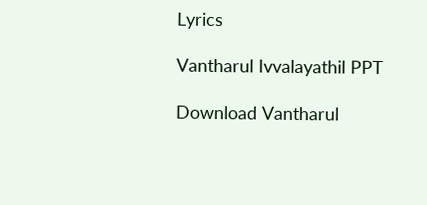Lyrics

Vantharul Ivvalayathil PPT

Download Vantharul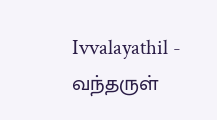Ivvalayathil - வந்தருள்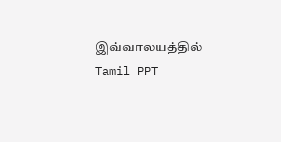இவ்வாலயத்தில் Tamil PPT